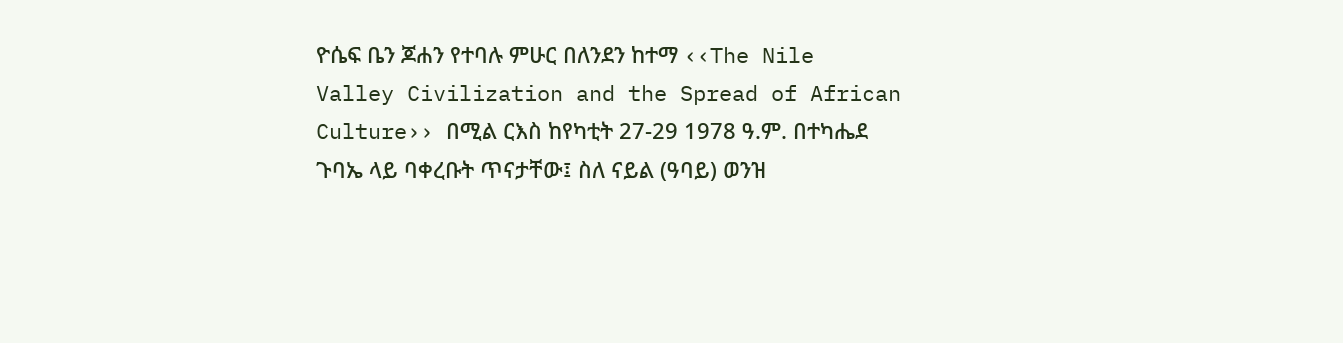ዮሴፍ ቤን ጆሐን የተባሉ ምሁር በለንደን ከተማ ‹‹The Nile Valley Civilization and the Spread of African Culture›› በሚል ርእስ ከየካቲት 27-29 1978 ዓ.ም. በተካሔደ ጉባኤ ላይ ባቀረቡት ጥናታቸው፤ ስለ ናይል (ዓባይ) ወንዝ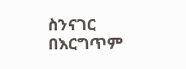ስንናገር በእርግጥም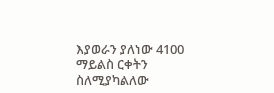እያወራን ያለነው 4100 ማይልስ ርቀትን ስለሚያካልለው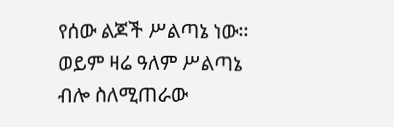የሰው ልጆች ሥልጣኔ ነው፡፡ ወይም ዛሬ ዓለም ሥልጣኔ ብሎ ስለሚጠራው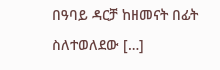በዓባይ ዳርቻ ከዘመናት በፊት ስለተወለደው […]